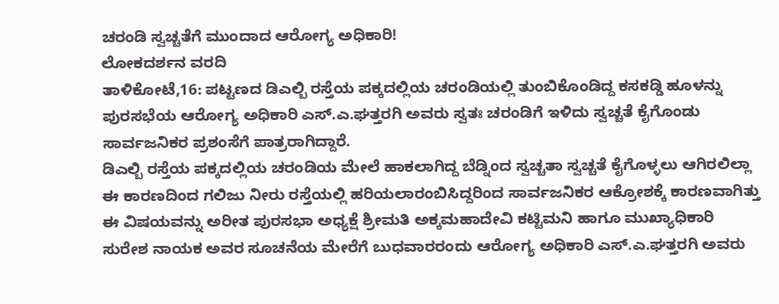ಚರಂಡಿ ಸ್ವಚ್ಚತೆಗೆ ಮುಂದಾದ ಆರೋಗ್ಯ ಅಧಿಕಾರಿ!
ಲೋಕದರ್ಶನ ವರದಿ
ತಾಳಿಕೋಟೆ,16: ಪಟ್ಟಣದ ಡಿಎಲ್ಬಿ ರಸ್ತೆಯ ಪಕ್ಕದಲ್ಲಿಯ ಚರಂಡಿಯಲ್ಲಿ ತುಂಬಿಕೊಂಡಿದ್ದ ಕಸಕಡ್ಡಿ ಹೂಳನ್ನು ಪುರಸಭೆಯ ಆರೋಗ್ಯ ಅಧಿಕಾರಿ ಎಸ್.ಎ.ಘತ್ತರಗಿ ಅವರು ಸ್ವತಃ ಚರಂಡಿಗೆ ಇಳಿದು ಸ್ವಚ್ಚತೆ ಕೈಗೊಂಡು ಸಾರ್ವಜನಿಕರ ಪ್ರಶಂಸೆಗೆ ಪಾತ್ರರಾಗಿದ್ದಾರೆ.
ಡಿಎಲ್ಬಿ ರಸ್ತೆಯ ಪಕ್ಕದಲ್ಲಿಯ ಚರಂಡಿಯ ಮೇಲೆ ಹಾಕಲಾಗಿದ್ದ ಬೆಡ್ನಿಂದ ಸ್ವಚ್ಚತಾ ಸ್ವಚ್ಚತೆ ಕೈಗೊಳ್ಳಲು ಆಗಿರಲಿಲ್ಲಾ ಈ ಕಾರಣದಿಂದ ಗಲಿಜು ನೀರು ರಸ್ತೆಯಲ್ಲಿ ಹರಿಯಲಾರಂಬಿಸಿದ್ದರಿಂದ ಸಾರ್ವಜನಿಕರ ಆಕ್ರೋಶಕ್ಕೆ ಕಾರಣವಾಗಿತ್ತು ಈ ವಿಷಯವನ್ನು ಅರೀತ ಪುರಸಭಾ ಅಧ್ಯಕ್ಷೆ ಶ್ರೀಮತಿ ಅಕ್ಕಮಹಾದೇವಿ ಕಟ್ಟಿಮನಿ ಹಾಗೂ ಮುಖ್ಯಾಧಿಕಾರಿ ಸುರೇಶ ನಾಯಕ ಅವರ ಸೂಚನೆಯ ಮೇರೆಗೆ ಬುಧವಾರರಂದು ಆರೋಗ್ಯ ಅಧಿಕಾರಿ ಎಸ್.ಎ.ಘತ್ತರಗಿ ಅವರು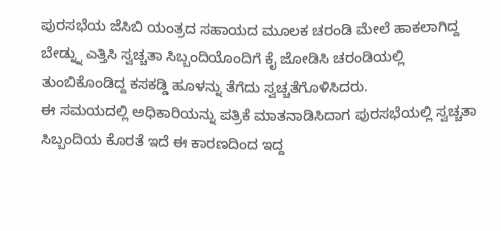ಪುರಸಭೆಯ ಜೆಸಿಬಿ ಯಂತ್ರದ ಸಹಾಯದ ಮೂಲಕ ಚರಂಡಿ ಮೇಲೆ ಹಾಕಲಾಗಿದ್ದ ಬೇಡ್ನ್ನು ಎತ್ತಿಸಿ ಸ್ವಚ್ಚತಾ ಸಿಬ್ಬಂದಿಯೊಂದಿಗೆ ಕೈ ಜೋಡಿಸಿ ಚರಂಡಿಯಲ್ಲಿ ತುಂಬಿಕೊಂಡಿದ್ದ ಕಸಕಡ್ಡಿ ಹೂಳನ್ನು ತೆಗೆದು ಸ್ವಚ್ಚತೆಗೊಳಿಸಿದರು.
ಈ ಸಮಯದಲ್ಲಿ ಅಧಿಕಾರಿಯನ್ನು ಪತ್ರಿಕೆ ಮಾತನಾಡಿಸಿದಾಗ ಪುರಸಭೆಯಲ್ಲಿ ಸ್ವಚ್ಚತಾ ಸಿಬ್ಬಂದಿಯ ಕೊರತೆ ಇದೆ ಈ ಕಾರಣದಿಂದ ಇದ್ದ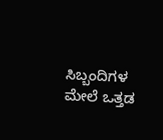ಸಿಬ್ಬಂದಿಗಳ ಮೇಲೆ ಒತ್ತಡ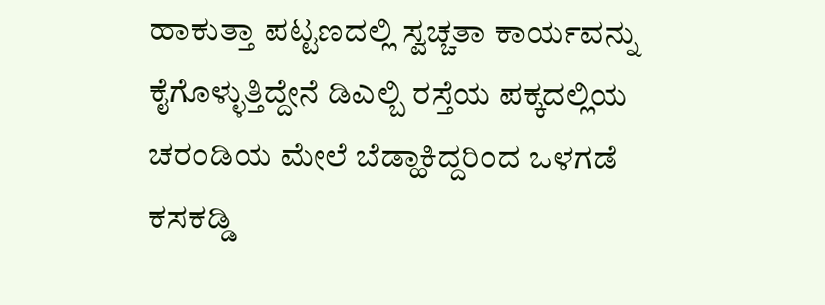ಹಾಕುತ್ತಾ ಪಟ್ಟಣದಲ್ಲಿ ಸ್ವಚ್ಚತಾ ಕಾರ್ಯವನ್ನು ಕೈಗೊಳ್ಳುತ್ತಿದ್ದೇನೆ ಡಿಎಲ್ಬಿ ರಸ್ತೆಯ ಪಕ್ಕದಲ್ಲಿಯ ಚರಂಡಿಯ ಮೇಲೆ ಬೆಡ್ಹಾಕಿದ್ದರಿಂದ ಒಳಗಡೆ ಕಸಕಡ್ಡಿ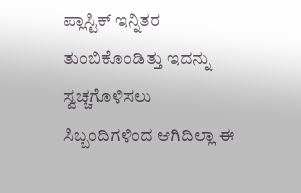ಪ್ಲಾಸ್ಟಿಕ್ ಇನ್ನಿತರ ತುಂಬಿಕೊಂಡಿತ್ತು ಇದನ್ನು ಸ್ವಚ್ಚಗೊಳಿಸಲು ಸಿಬ್ಬಂದಿಗಳಿಂದ ಆಗಿದಿಲ್ಲಾ ಈ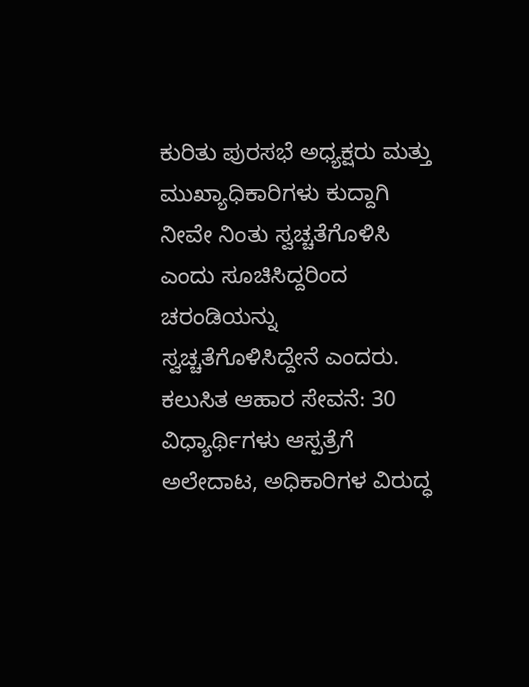ಕುರಿತು ಪುರಸಭೆ ಅಧ್ಯಕ್ಷರು ಮತ್ತು ಮುಖ್ಯಾಧಿಕಾರಿಗಳು ಕುದ್ದಾಗಿ ನೀವೇ ನಿಂತು ಸ್ವಚ್ಚತೆಗೊಳಿಸಿ ಎಂದು ಸೂಚಿಸಿದ್ದರಿಂದ ಚರಂಡಿಯನ್ನು ಸ್ವಚ್ಚತೆಗೊಳಿಸಿದ್ದೇನೆ ಎಂದರು.
ಕಲುಸಿತ ಆಹಾರ ಸೇವನೆ: 30 ವಿಧ್ಯಾರ್ಥಿಗಳು ಆಸ್ಪತ್ರೆಗೆ ಅಲೇದಾಟ, ಅಧಿಕಾರಿಗಳ ವಿರುದ್ಧ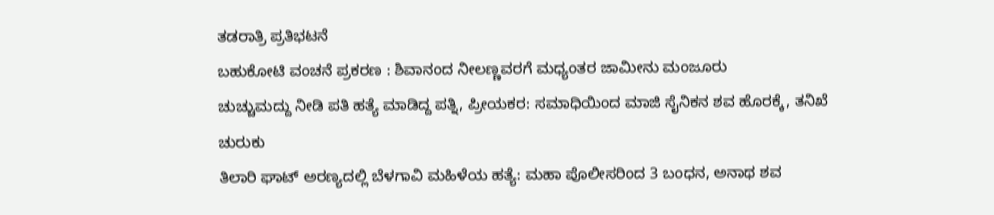ತಡರಾತ್ರಿ ಪ್ರತಿಭಟನೆ
ಬಹುಕೋಟಿ ವಂಚನೆ ಪ್ರಕರಣ : ಶಿವಾನಂದ ನೀಲಣ್ಣವರಗೆ ಮಧ್ಯಂತರ ಜಾಮೀನು ಮಂಜೂರು
ಚುಚ್ಚುಮದ್ದು ನೀಡಿ ಪತಿ ಹತ್ಯೆ ಮಾಡಿದ್ದ ಪತ್ನಿ, ಪ್ರೀಯಕರ: ಸಮಾಧಿಯಿಂದ ಮಾಜಿ ಸೈನಿಕನ ಶವ ಹೊರಕ್ಕೆ, ತನಿಖೆ ಚುರುಕು
ತಿಲಾರಿ ಘಾಟ್ ಅರಣ್ಯದಲ್ಲಿ ಬೆಳಗಾವಿ ಮಹಿಳೆಯ ಹತ್ಯೆ: ಮಹಾ ಪೊಲೀಸರಿಂದ 3 ಬಂಧನ, ಅನಾಥ ಶವ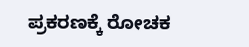ಪ್ರಕರಣಕ್ಕೆ ರೋಚಕ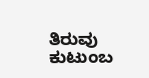ತಿರುವು
ಕುಟುಂಬ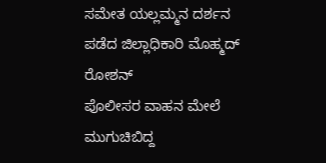ಸಮೇತ ಯಲ್ಲಮ್ಮನ ದರ್ಶನ ಪಡೆದ ಜಿಲ್ಲಾಧಿಕಾರಿ ಮೊಹ್ಮದ್ ರೋಶನ್
ಪೊಲೀಸರ ವಾಹನ ಮೇಲೆ ಮುಗುಚಿಬಿದ್ದ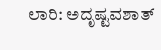ಲಾರಿ: ಅದೃಷ್ಟವಶಾತ್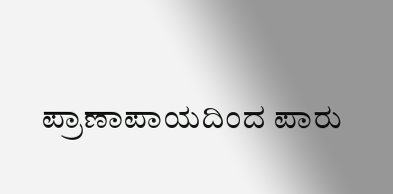ಪ್ರಾಣಾಪಾಯದಿಂದ ಪಾರು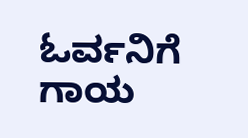ಓರ್ವನಿಗೆ ಗಾಯ